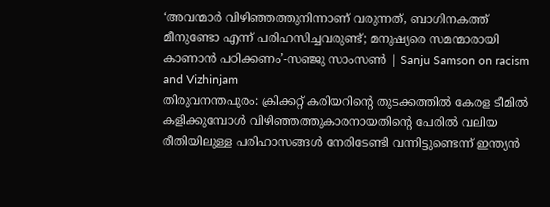‘അവന്മാർ വിഴിഞ്ഞത്തുനിന്നാണ് വരുന്നത്, ബാഗിനകത്ത് മീനുണ്ടോ എന്ന് പരിഹസിച്ചവരുണ്ട്; മനുഷ്യരെ സമന്മാരായി കാണാൻ പഠിക്കണം’-സഞ്ജു സാംസൺ | Sanju Samson on racism and Vizhinjam
തിരുവനന്തപുരം: ക്രിക്കറ്റ് കരിയറിന്റെ തുടക്കത്തിൽ കേരള ടീമിൽ കളിക്കുമ്പോൾ വിഴിഞ്ഞത്തുകാരനായതിന്റെ പേരിൽ വലിയ രീതിയിലുള്ള പരിഹാസങ്ങൾ നേരിടേണ്ടി വന്നിട്ടുണ്ടെന്ന് ഇന്ത്യൻ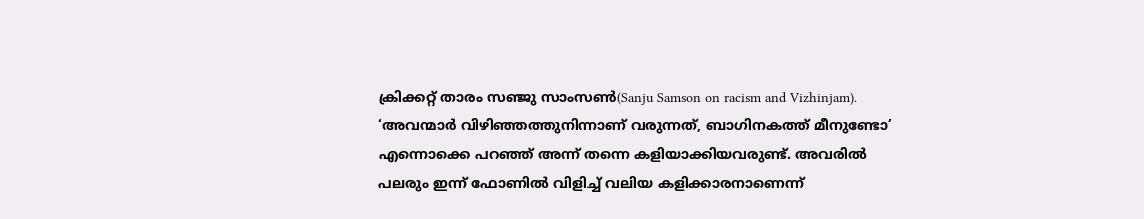ക്രിക്കറ്റ് താരം സഞ്ജു സാംസൺ(Sanju Samson on racism and Vizhinjam). ‘അവന്മാർ വിഴിഞ്ഞത്തുനിന്നാണ് വരുന്നത്, ബാഗിനകത്ത് മീനുണ്ടോ’ എന്നൊക്കെ പറഞ്ഞ് അന്ന് തന്നെ കളിയാക്കിയവരുണ്ട്. അവരിൽ പലരും ഇന്ന് ഫോണിൽ വിളിച്ച് വലിയ കളിക്കാരനാണെന്ന്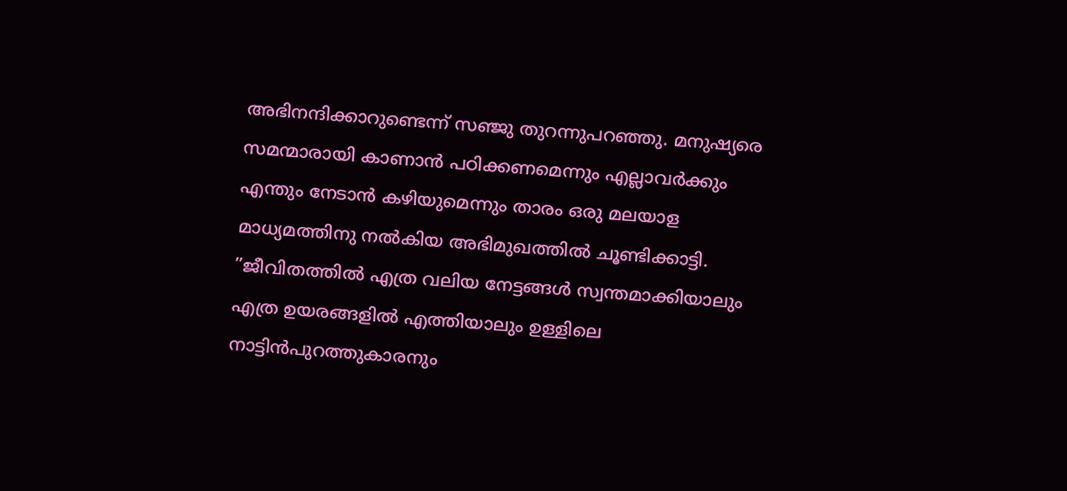അഭിനന്ദിക്കാറുണ്ടെന്ന് സഞ്ജു തുറന്നുപറഞ്ഞു. മനുഷ്യരെ സമന്മാരായി കാണാൻ പഠിക്കണമെന്നും എല്ലാവർക്കും എന്തും നേടാൻ കഴിയുമെന്നും താരം ഒരു മലയാള മാധ്യമത്തിനു നൽകിയ അഭിമുഖത്തിൽ ചൂണ്ടിക്കാട്ടി.
”ജീവിതത്തിൽ എത്ര വലിയ നേട്ടങ്ങൾ സ്വന്തമാക്കിയാലും എത്ര ഉയരങ്ങളിൽ എത്തിയാലും ഉള്ളിലെ നാട്ടിൻപുറത്തുകാരനും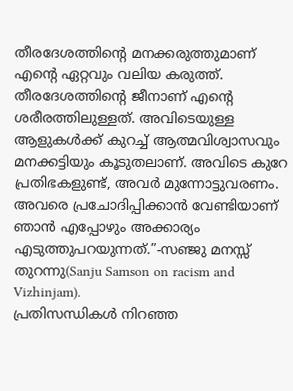തീരദേശത്തിന്റെ മനക്കരുത്തുമാണ് എന്റെ ഏറ്റവും വലിയ കരുത്ത്. തീരദേശത്തിന്റെ ജീനാണ് എന്റെ ശരീരത്തിലുള്ളത്. അവിടെയുള്ള ആളുകൾക്ക് കുറച്ച് ആത്മവിശ്വാസവും മനക്കട്ടിയും കൂടുതലാണ്. അവിടെ കുറേ പ്രതിഭകളുണ്ട്, അവർ മുന്നോട്ടുവരണം. അവരെ പ്രചോദിപ്പിക്കാൻ വേണ്ടിയാണ് ഞാൻ എപ്പോഴും അക്കാര്യം എടുത്തുപറയുന്നത്.”-സഞ്ജു മനസ്സ് തുറന്നു(Sanju Samson on racism and Vizhinjam).
പ്രതിസന്ധികൾ നിറഞ്ഞ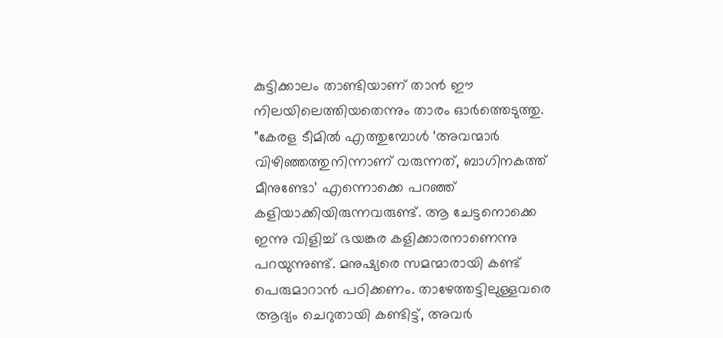കുട്ടിക്കാലം താണ്ടിയാണ് താൻ ഈ നിലയിലെത്തിയതെന്നും താരം ഓർത്തെടുത്തു. ”കേരള ടീമിൽ എത്തുമ്പോൾ ‘അവന്മാർ വിഴിഞ്ഞത്തുനിന്നാണ് വരുന്നത്, ബാഗിനകത്ത് മീനുണ്ടോ’ എന്നൊക്കെ പറഞ്ഞ് കളിയാക്കിയിരുന്നവരുണ്ട്. ആ ചേട്ടനൊക്കെ ഇന്നു വിളിച്ച് ഭയങ്കര കളിക്കാരനാണെന്നു പറയുന്നുണ്ട്. മനുഷ്യരെ സമന്മാരായി കണ്ട് പെരുമാറാൻ പഠിക്കണം. താഴേത്തട്ടിലുള്ളവരെ ആദ്യം ചെറുതായി കണ്ടിട്ട്, അവർ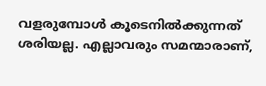വളരുമ്പോൾ കൂടെനിൽക്കുന്നത് ശരിയല്ല. എല്ലാവരും സമന്മാരാണ്,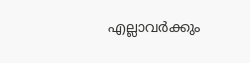എല്ലാവർക്കും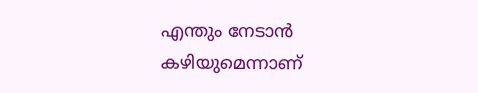എന്തും നേടാൻ കഴിയുമെന്നാണ്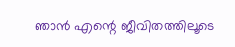ഞാൻ എന്റെ ജീവിതത്തിലൂടെ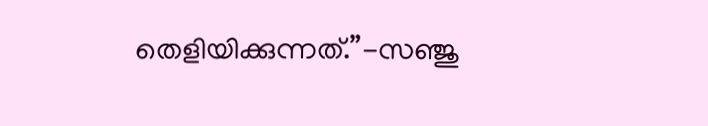തെളിയിക്കുന്നത്.”-സഞ്ജു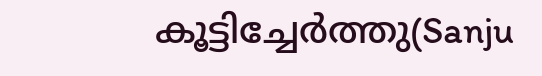കൂട്ടിച്ചേർത്തു(Sanju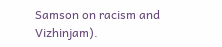Samson on racism and Vizhinjam).